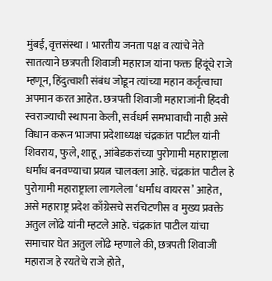मुंबई, वृत्तसंस्था । भारतीय जनता पक्ष व त्यांचे नेते सातत्याने छत्रपती शिवाजी महाराज यांना फक्त हिंदूंचे राजे म्हणून, हिंदुत्वाशी संबंध जोडून त्यांच्या महान कर्तृत्वाचा अपमान करत आहेत. छत्रपती शिवाजी महाराजांनी हिंदवी स्वराज्याची स्थापना केली, सर्वधर्म समभावाची नाही असे विधान करून भाजपा प्रदेशाध्यक्ष चंद्रकांत पाटील यांनी शिवराय, फुले, शाहू, आंबेडकरांच्या पुरोगामी महाराष्ट्राला धर्मांध बनवण्याचा प्रयत्न चालवला आहे. चंद्रकांत पाटील हे पुरोगामी महाराष्ट्राला लागलेला ‘धर्मांध वायरस’ आहेत, असे महाराष्ट्र प्रदेश काँग्रेसचे सरचिटणीस व मुख्य प्रवक्ते अतुल लोंढे यांनी म्हटले आहे. चंद्रकांत पाटील यांचा समाचार घेत अतुल लोंढे म्हणाले की, छत्रपती शिवाजी महाराज हे रयतेचे राजे होते,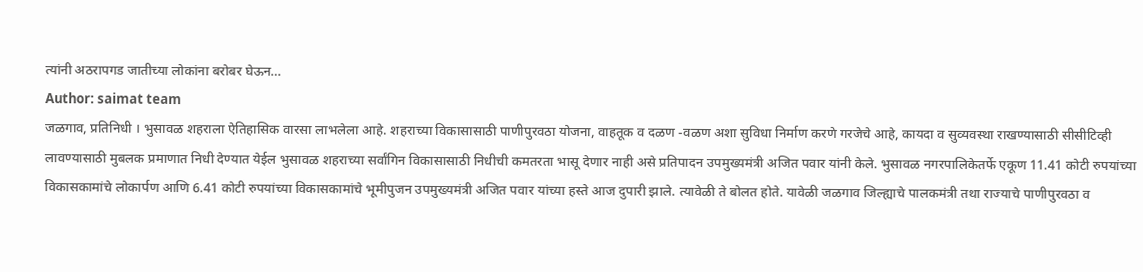त्यांनी अठरापगड जातीच्या लोकांना बरोबर घेऊन…
Author: saimat team
जळगाव, प्रतिनिधी । भुसावळ शहराला ऐतिहासिक वारसा लाभलेला आहे. शहराच्या विकासासाठी पाणीपुरवठा योजना, वाहतूक व दळण -वळण अशा सुविधा निर्माण करणे गरजेचे आहे, कायदा व सुव्यवस्था राखण्यासाठी सीसीटिव्ही लावण्यासाठी मुबलक प्रमाणात निधी देण्यात येईल भुसावळ शहराच्या सर्वांगिन विकासासाठी निधीची कमतरता भासू देणार नाही असे प्रतिपादन उपमुख्यमंत्री अजित पवार यांनी केले. भुसावळ नगरपालिकेतर्फे एकूण 11.41 कोटी रुपयांच्या विकासकामांचे लोकार्पण आणि 6.41 कोटी रुपयांच्या विकासकामांचे भूमीपुजन उपमुख्यमंत्री अजित पवार यांच्या हस्ते आज दुपारी झाले. त्यावेळी ते बोलत होते. यावेळी जळगाव जिल्ह्याचे पालकमंत्री तथा राज्याचे पाणीपुरवठा व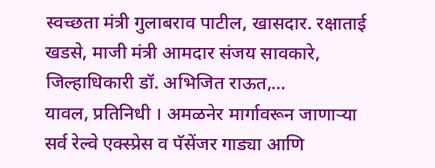स्वच्छता मंत्री गुलाबराव पाटील, खासदार. रक्षाताई खडसे, माजी मंत्री आमदार संजय सावकारे, जिल्हाधिकारी डॉ. अभिजित राऊत,…
यावल, प्रतिनिधी । अमळनेर मार्गावरून जाणाऱ्या सर्व रेल्वे एक्स्प्रेस व पॅसेंजर गाड्या आणि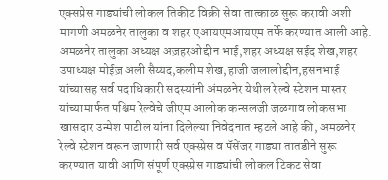एक्सप्रेस गाड्यांची लोकल तिकीट विक्री सेवा तात्काळ सुरू करावी अशी मागणी अमळनेर तालुका व शहर एआयएमआयएम तर्फे करण्यात आली आहे. अमळनेर तालुका अध्यक्ष अज़हरओद्दीन भाई,शहर अध्यक्ष सईद शेख,शहर उपाध्यक्ष मोईज़ अली सैय्यद,कलीम शेख,हाजी जलालोद्दीन,हसनभाई यांच्यासह सर्व पदाधिकारी सदस्यांनी अंमळनेर येथील रेल्वे स्टेशन मास्तर यांच्यामार्फत पश्चिम रेल्वेचे जीएम आलोक कन्सलजी जळगाव लोकसभा खासदार उन्मेश पाटील यांना दिलेल्या निवेदनात म्हटले आहे की, अमळनेर रेल्वे स्टेशन वरून जाणारी सर्व एक्स्प्रेस व पॅसेंजर गाड्या तातडीने सुरू करण्यात यावी आणि संपूर्ण एक्स्प्रेस गाड्यांची लोकल टिकट सेवा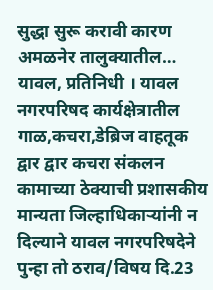सुद्धा सुरू करावी कारण अमळनेर तालुक्यातील…
यावल, प्रतिनिधी । यावल नगरपरिषद कार्यक्षेत्रातील गाळ,कचरा,डेब्रिज वाहतूक द्वार द्वार कचरा संकलन कामाच्या ठेक्याची प्रशासकीय मान्यता जिल्हाधिकाऱ्यांनी न दिल्याने यावल नगरपरिषदेने पुन्हा तो ठराव/विषय दि.23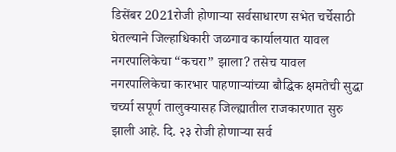डिसेंबर 2021रोजी होणाऱ्या सर्वसाधारण सभेत चर्चेसाठी घेतल्याने जिल्हाधिकारी जळगाव कार्यालयात यावल नगरपालिकेचा “कचरा” झाला? तसेच यावल नगरपालिकेचा कारभार पाहणाऱ्यांच्या बौद्धिक क्षमतेची सुद्धा चर्च्या सपूर्ण तालुक्यासह जिल्ह्यातील राजकारणात सुरु झाली आहे. दि. २३ रोजी होणाऱ्या सर्व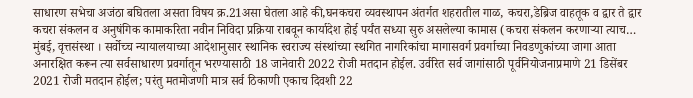साधारण सभेचा अजंठा बघितला असता विषय क्र.21असा घेतला आहे की,घनकचरा व्यवस्थापन अंतर्गत शहरातील गाळ, कचरा,डेब्रिज वाहतूक व द्वार ते द्वार कचरा संकलन व अनुषंगिक कामाकरिता नवीन निविदा प्रक्रिया राबवून कार्यादेश होई पर्यंत सध्या सुरु असलेल्या कामास (कचरा संकलन करणाऱ्या त्याच…
मुंबई, वृत्तसंस्था । सर्वोच्च न्यायालयाच्या आदेशानुसार स्थानिक स्वराज्य संस्थांच्या स्थगित नागरिकांचा मागासवर्ग प्रवर्गाच्या निवडणुकांच्या जागा आता अनारक्षित करून त्या सर्वसाधारण प्रवर्गातून भरण्यासाठी 18 जानेवारी 2022 रोजी मतदान होईल. उर्वरित सर्व जागांसाठी पूर्वनियोजनाप्रमाणे 21 डिसेंबर 2021 रोजी मतदान होईल; परंतु मतमोजणी मात्र सर्व ठिकाणी एकाच दिवशी 22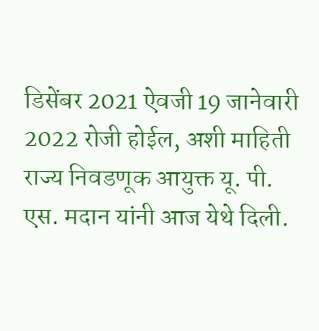डिसेंबर 2021 ऐवजी 19 जानेवारी 2022 रोजी होईल, अशी माहिती राज्य निवडणूक आयुक्त यू. पी. एस. मदान यांनी आज येथे दिली.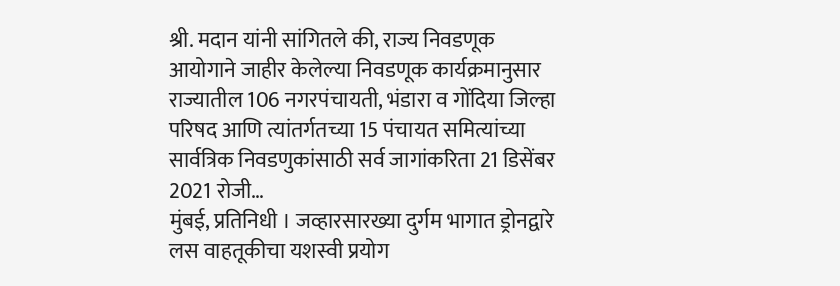श्री. मदान यांनी सांगितले की, राज्य निवडणूक आयोगाने जाहीर केलेल्या निवडणूक कार्यक्रमानुसार राज्यातील 106 नगरपंचायती, भंडारा व गोंदिया जिल्हा परिषद आणि त्यांतर्गतच्या 15 पंचायत समित्यांच्या सार्वत्रिक निवडणुकांसाठी सर्व जागांकरिता 21 डिसेंबर 2021 रोजी…
मुंबई, प्रतिनिधी । जव्हारसारख्या दुर्गम भागात ड्रोनद्वारे लस वाहतूकीचा यशस्वी प्रयोग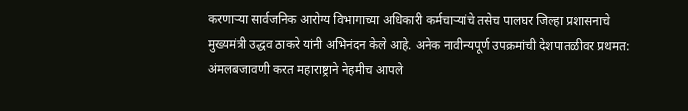करणाऱ्या सार्वजनिक आरोग्य विभागाच्या अधिकारी कर्मचाऱ्यांचे तसेच पालघर जिल्हा प्रशासनाचे मुख्यमंत्री उद्धव ठाकरे यांनी अभिनंदन केले आहे. अनेक नावीन्यपूर्ण उपक्रमांची देशपातळीवर प्रथमत: अंमलबजावणी करत महाराष्ट्राने नेहमीच आपले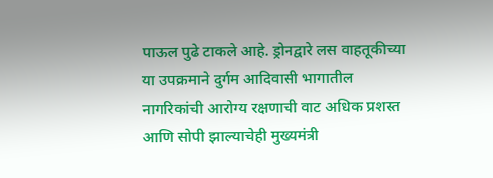पाऊल पुढे टाकले आहे. ड्रोनद्वारे लस वाहतूकीच्या या उपक्रमाने दुर्गम आदिवासी भागातील नागरिकांची आरोग्य रक्षणाची वाट अधिक प्रशस्त आणि सोपी झाल्याचेही मुख्यमंत्री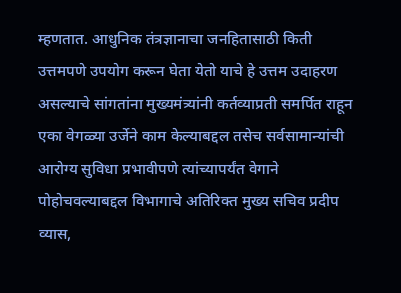म्हणतात. आधुनिक तंत्रज्ञानाचा जनहितासाठी किती उत्तमपणे उपयोग करून घेता येतो याचे हे उत्तम उदाहरण असल्याचे सांगतांना मुख्यमंत्र्यांनी कर्तव्याप्रती समर्पित राहून एका वेगळ्या उर्जेने काम केल्याबद्दल तसेच सर्वसामान्यांची आरोग्य सुविधा प्रभावीपणे त्यांच्यापर्यंत वेगाने पोहोचवल्याबद्दल विभागाचे अतिरिक्त मुख्य सचिव प्रदीप व्यास,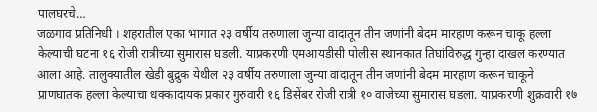पालघरचे…
जळगाव प्रतिनिधी । शहरातील एका भागात २३ वर्षीय तरुणाला जुन्या वादातून तीन जणांनी बेदम मारहाण करून चाकू हल्ला केल्याची घटना १६ रोजी रात्रीच्या सुमारास घडली. याप्रकरणी एमआयडीसी पोलीस स्थानकात तिघांविरुद्ध गुन्हा दाखल करण्यात आला आहे. तालुक्यातील खेडी बुद्रुक येथील २३ वर्षीय तरुणाला जुन्या वादातून तीन जणांनी बेदम मारहाण करून चाकूने प्राणघातक हल्ला केल्याचा धक्कादायक प्रकार गुरुवारी १६ डिसेंबर रोजी रात्री १० वाजेच्या सुमारास घडला. याप्रकरणी शुक्रवारी १७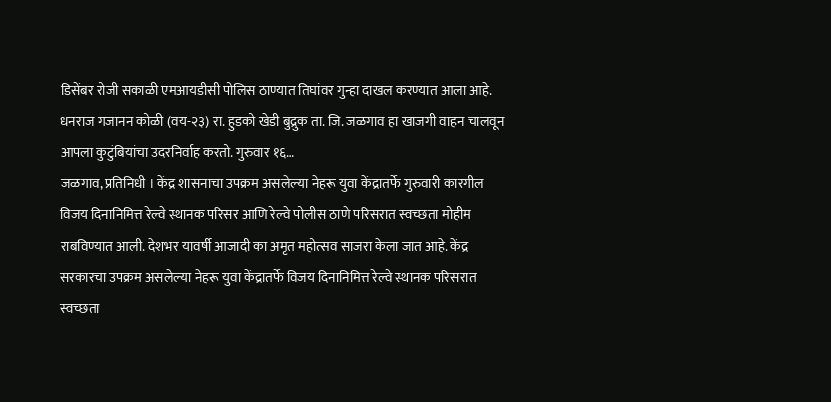डिसेंबर रोजी सकाळी एमआयडीसी पोलिस ठाण्यात तिघांवर गुन्हा दाखल करण्यात आला आहे. धनराज गजानन कोळी (वय-२३) रा. हुडको खेडी बुद्रुक ता. जि. जळगाव हा खाजगी वाहन चालवून आपला कुटुंबियांचा उदरनिर्वाह करतो. गुरुवार १६…
जळगाव, प्रतिनिधी । केंद्र शासनाचा उपक्रम असलेल्या नेहरू युवा केंद्रातर्फे गुरुवारी कारगील विजय दिनानिमित्त रेल्वे स्थानक परिसर आणि रेल्वे पोलीस ठाणे परिसरात स्वच्छता मोहीम राबविण्यात आली. देशभर यावर्षी आजादी का अमृत महोत्सव साजरा केला जात आहे. केंद्र सरकारचा उपक्रम असलेल्या नेहरू युवा केंद्रातर्फे विजय दिनानिमित्त रेल्वे स्थानक परिसरात स्वच्छता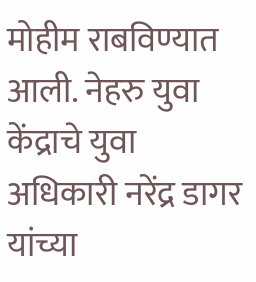मोहीम राबविण्यात आली. नेहरु युवा केंद्राचे युवा अधिकारी नरेंद्र डागर यांच्या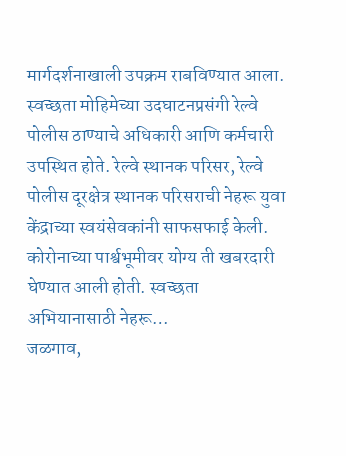मार्गदर्शनाखाली उपक्रम राबविण्यात आला. स्वच्छता मोहिमेच्या उदघाटनप्रसंगी रेल्वे पोलीस ठाण्याचे अधिकारी आणि कर्मचारी उपस्थित होते. रेल्वे स्थानक परिसर, रेल्वे पोलीस दूरक्षेत्र स्थानक परिसराची नेहरू युवा केंद्राच्या स्वयंसेवकांनी साफसफाई केली. कोरोनाच्या पार्श्वभूमीवर योग्य ती खबरदारी घेण्यात आली होती. स्वच्छता अभियानासाठी नेहरू…
जळगाव,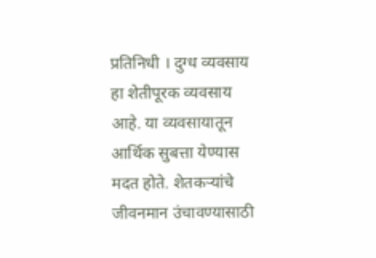प्रतिनिधी । दुग्ध व्यवसाय हा शेतीपूरक व्यवसाय आहे. या व्यवसायातून आर्थिक सुबत्ता येण्यास मदत होते. शेतकऱ्यांचे जीवनमान उंचावण्यासाठी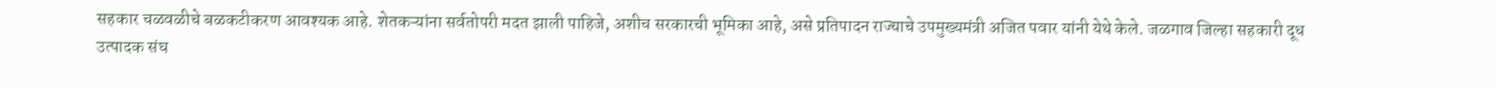सहकार चळवळीचे बळकटीकरण आवश्यक आहे. शेतकऱ्यांना सर्वतोपरी मदत झाली पाहिजे, अशीच सरकारची भूमिका आहे, असे प्रतिपादन राज्याचे उपमुख्यमंत्री अजित पवार यांनी येथे केले. जळगाव जिल्हा सहकारी दूध उत्पादक संघ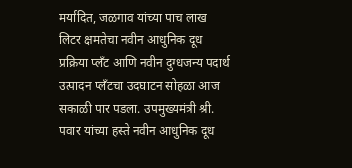मर्यादित, जळगाव यांच्या पाच लाख लिटर क्षमतेचा नवीन आधुनिक दूध प्रक्रिया प्लँट आणि नवीन दुग्धजन्य पदार्थ उत्पादन प्लँटचा उदघाटन सोहळा आज सकाळी पार पडला. उपमुख्यमंत्री श्री. पवार यांच्या हस्ते नवीन आधुनिक दूध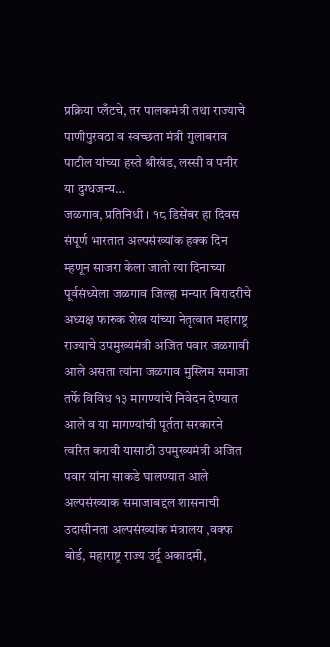प्रक्रिया प्लँटचे, तर पालकमंत्री तथा राज्याचे पाणीपुरवठा व स्वच्छता मंत्री गुलाबराव पाटील यांच्या हस्ते श्रीखंड, लस्सी व पनीर या दुग्धजन्य…
जळगाव, प्रतिनिधी । १८ डिसेंबर हा दिवस संपूर्ण भारतात अल्पसंख्यांक हक्क दिन म्हणून साजरा केला जातो त्या दिनाच्या पूर्वसंध्येला जळगाव जिल्हा मन्यार बिरादरीचे अध्यक्ष फारुक शेख यांच्या नेतृत्वात महाराष्ट्र राज्याचे उपमुख्यमंत्री अजित पवार जळगावी आले असता त्यांना जळगाव मुस्लिम समाजा तर्फे विविध १३ मागण्यांचे निवेदन देण्यात आले व या मागण्यांची पूर्तता सरकारने त्वरित करावी यासाठी उपमुख्यमंत्री अजित पवार यांना साकडे घालण्यात आले अल्पसंख्याक समाजाबद्दल शासनाची उदासीनता अल्पसंख्यांक मंत्रालय ,वक्फ बोर्ड, महाराष्ट्र राज्य उर्दू अकादमी,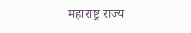महाराष्ट्र राज्य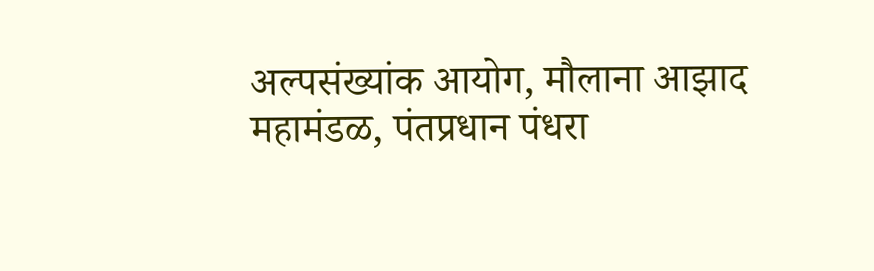अल्पसंख्यांक आयोग, मौलाना आझाद महामंडळ, पंतप्रधान पंधरा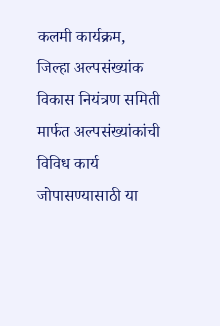कलमी कार्यक्रम, जिल्हा अल्पसंख्यांक विकास नियंत्रण समिती मार्फत अल्पसंख्यांकांची विविध कार्य जोपासण्यासाठी या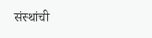संस्थांची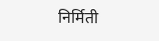निर्मिती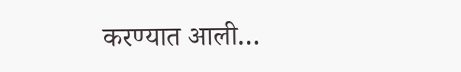करण्यात आली…